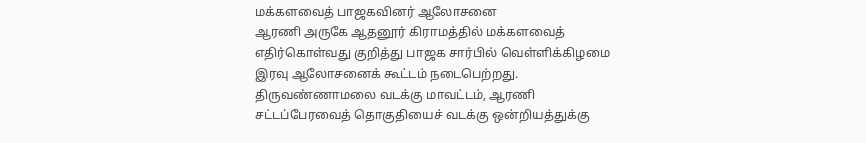மக்களவைத் பாஜகவினர் ஆலோசனை
ஆரணி அருகே ஆதனூர் கிராமத்தில் மக்களவைத் எதிர்கொள்வது குறித்து பாஜக சார்பில் வெள்ளிக்கிழமை இரவு ஆலோசனைக் கூட்டம் நடைபெற்றது. திருவண்ணாமலை வடக்கு மாவட்டம், ஆரணி சட்டப்பேரவைத் தொகுதியைச் வடக்கு ஒன்றியத்துக்கு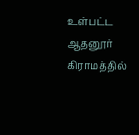உள்பட்ட ஆதனூர் கிராமத்தில்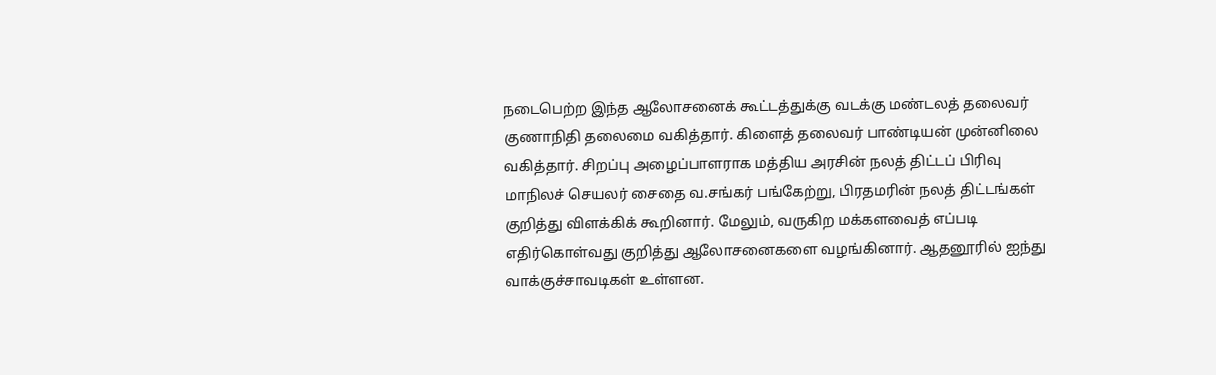நடைபெற்ற இந்த ஆலோசனைக் கூட்டத்துக்கு வடக்கு மண்டலத் தலைவர் குணாநிதி தலைமை வகித்தார். கிளைத் தலைவர் பாண்டியன் முன்னிலை வகித்தார். சிறப்பு அழைப்பாளராக மத்திய அரசின் நலத் திட்டப் பிரிவு மாநிலச் செயலர் சைதை வ.சங்கர் பங்கேற்று, பிரதமரின் நலத் திட்டங்கள் குறித்து விளக்கிக் கூறினார். மேலும், வருகிற மக்களவைத் எப்படி எதிர்கொள்வது குறித்து ஆலோசனைகளை வழங்கினார். ஆதனூரில் ஐந்து வாக்குச்சாவடிகள் உள்ளன.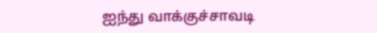ஐந்து வாக்குச்சாவடி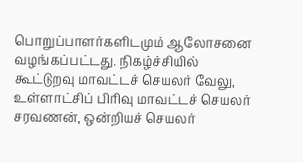பொறுப்பாளர்களிடமும் ஆலோசனை வழங்கப்பட்டது. நிகழ்ச்சியில் கூட்டுறவு மாவட்டச் செயலர் வேலு, உள்ளாட்சிப் பிரிவு மாவட்டச் செயலர் சரவணன், ஒன்றியச் செயலர்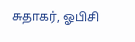சுதாகர், ஓபிசி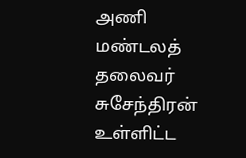அணி மண்டலத் தலைவர் சுசேந்திரன் உள்ளிட்ட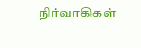நிர்வாகிகள்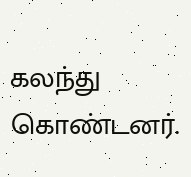கலந்து கொண்டனர்.